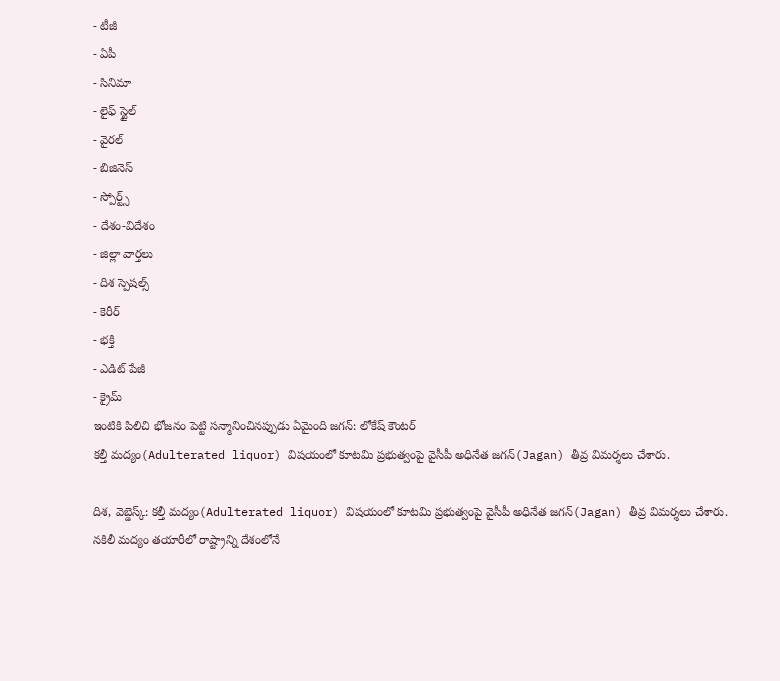- టీజీ
- ఏపీ
- సినిమా
- లైఫ్ స్టైల్
- వైరల్
- బిజినెస్
- స్పోర్ట్స్
- దేశం-విదేశం
- జిల్లా వార్తలు
- దిశ స్పెషల్స్
- కెరీర్
- భక్తి
- ఎడిట్ పేజీ
- క్రైమ్
ఇంటికి పిలిచి భోజనం పెట్టి సన్మానించినప్పుడు ఏమైంది జగన్: లోకేష్ కౌంటర్
కల్తీ మద్యం(Adulterated liquor) విషయంలో కూటమి ప్రభుత్వంపై వైసీపీ అధినేత జగన్(Jagan) తీవ్ర విమర్శలు చేశారు.

దిశ, వెబ్డెస్క్: కల్తీ మద్యం(Adulterated liquor) విషయంలో కూటమి ప్రభుత్వంపై వైసీపీ అధినేత జగన్(Jagan) తీవ్ర విమర్శలు చేశారు. నకిలీ మద్యం తయారీలో రాష్ట్రాన్ని దేశంలోనే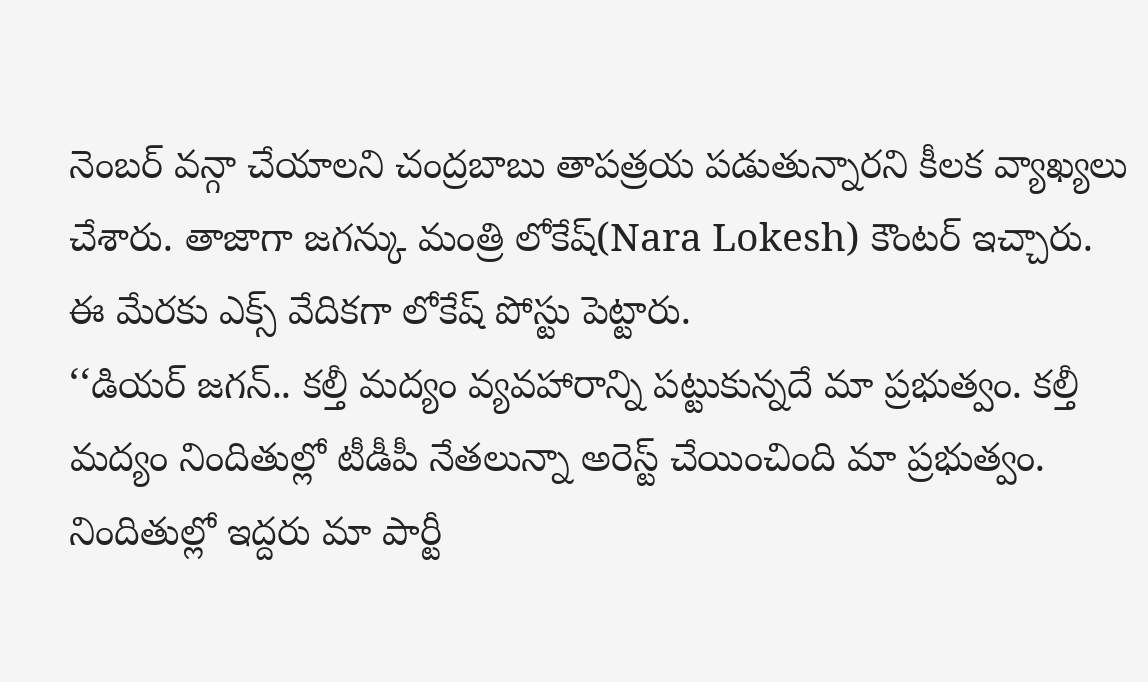నెంబర్ వన్గా చేయాలని చంద్రబాబు తాపత్రయ పడుతున్నారని కీలక వ్యాఖ్యలు చేశారు. తాజాగా జగన్కు మంత్రి లోకేష్(Nara Lokesh) కౌంటర్ ఇచ్చారు. ఈ మేరకు ఎక్స్ వేదికగా లోకేష్ పోస్టు పెట్టారు.
‘‘డియర్ జగన్.. కల్తీ మద్యం వ్యవహారాన్ని పట్టుకున్నదే మా ప్రభుత్వం. కల్తీ మద్యం నిందితుల్లో టీడీపీ నేతలున్నా అరెస్ట్ చేయించింది మా ప్రభుత్వం. నిందితుల్లో ఇద్దరు మా పార్టీ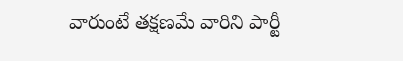వారుంటే తక్షణమే వారిని పార్టీ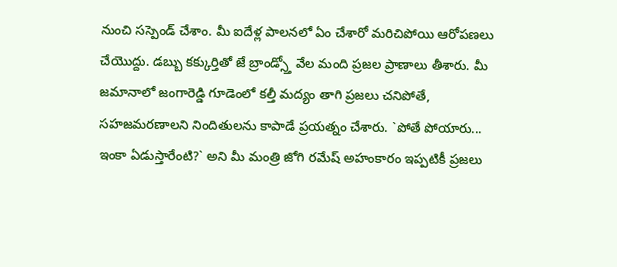నుంచి సస్పెండ్ చేశాం. మీ ఐదేళ్ల పాలనలో ఏం చేశారో మరిచిపోయి ఆరోపణలు చేయొద్దు. డబ్బు కక్కుర్తితో జే బ్రాండ్స్తో వేల మంది ప్రజల ప్రాణాలు తీశారు. మీ జమానాలో జంగారెడ్డి గూడెంలో కల్తీ మద్యం తాగి ప్రజలు చనిపోతే, సహజమరణాలని నిందితులను కాపాడే ప్రయత్నం చేశారు. `పోతే పోయారు... ఇంకా ఏడుస్తారేంటి?` అని మీ మంత్రి జోగి రమేష్ అహంకారం ఇప్పటికీ ప్రజలు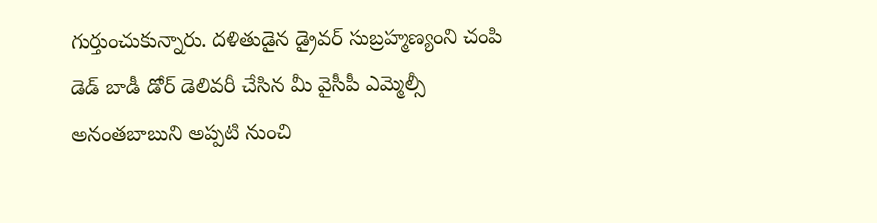గుర్తుంచుకున్నారు. దళితుడైన డ్రైవర్ సుబ్రహ్మణ్యంని చంపి డెడ్ బాడీ డోర్ డెలివరీ చేసిన మీ వైసీపీ ఎమ్మెల్సీ అనంతబాబుని అప్పటి నుంచి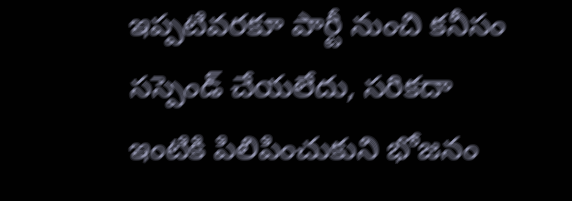ఇప్పటివరకూ పార్టీ నుంచి కనీసం సస్పెండ్ చేయలేదు, సరికదా ఇంటికి పిలిపించుకుని భోజనం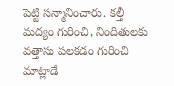పెట్టి సన్మానించారు. కల్తీ మద్యం గురించి, నిందితులకు వత్తాసు పలకడం గురించి మాట్లాడే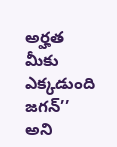అర్హత మీకు ఎక్కడుంది జగన్’’ అని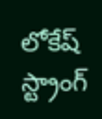లోకేష్ స్ట్రాంగ్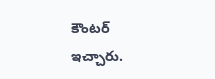కౌంటర్ ఇచ్చారు.